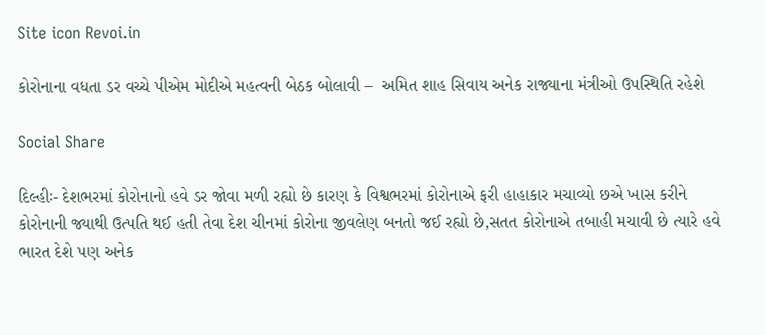Site icon Revoi.in

કોરોનાના વધતા ડર વચ્ચે પીએમ મોદીએ મહત્વની બેઠક બોલાવી –  અમિત શાહ સિવાય અનેક રાજ્યાના મંત્રીઓ ઉપસ્થિતિ રહેશે

Social Share

દિલ્હીઃ- દેશભરમાં કોરોનાનો હવે ડર જોવા મળી રહ્યો છે કારણ કે વિશ્વભરમાં કોરોનાએ ફરી હાહાકાર મચાવ્યો છએ ખાસ કરીને કોરોનાની જ્યાથી ઉત્પતિ થઈ હતી તેવા દેશ ચીનમાં કોરોના જીવલેણ બનતો જઈ રહ્યો છે,સતત કોરોનાએ તબાહી મચાવી છે ત્યારે હવે ભારત દેશે પણ અનેક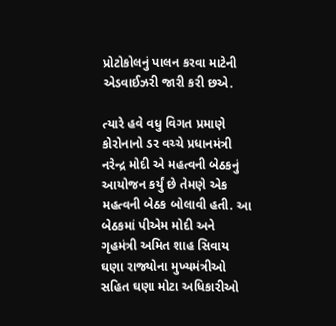પ્રોટોકોલનું પાલન કરવા માટેની એડવાઈઝરી જારી કરી છએ.

ત્યારે હવે વધુ વિગત પ્રમાણે કોરોનાનો ડર વચ્ચે પ્રધાનમંત્રી નરેન્દ્ર મોદી એ મહત્વની બેઠકનું આયોજન કર્યું છે તેમણે એક મહત્વની બેઠક બોલાવી હતી. આ બેઠકમાં પીએમ મોદી અને ગૃહમંત્રી અમિત શાહ સિવાય ઘણા રાજ્યોના મુખ્યમંત્રીઓ સહિત ઘણા મોટા અધિકારીઓ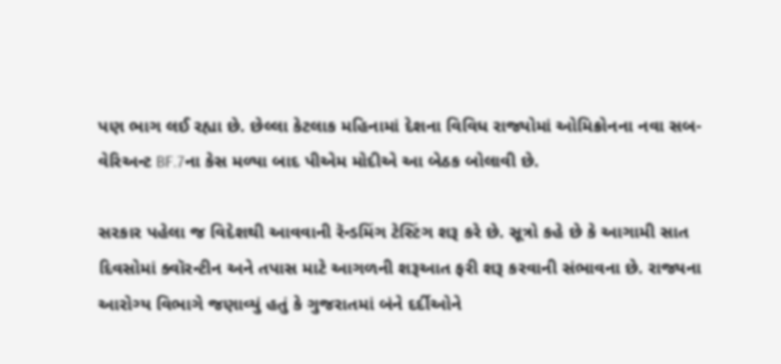પણ ભાગ લઈ રહ્યા છે. છેલ્લા કેટલાક મહિનામાં દેશના વિવિધ રાજ્યોમાં ઓમિક્રોનના નવા સબ-વેરિઅન્ટ BF.7ના કેસ મળ્યા બાદ પીએમ મોદીએ આ બેઠક બોલાવી છે.

સરકાર પહેલા જ વિદેશથી આવવાની રૅન્ડમિંગ ટેસ્ટિંગ શરૂ કરે છે. સૂત્રો કહે છે કે આગામી સાત દિવસોમાં ક્વૉરન્ટીન અને તપાસ માટે આગળની શરૂઆત ફરી શરૂ કરવાની સંભાવના છે. રાજ્યના આરોગ્ય વિભાગે જણાવ્યું હતું કે ગુજરાતમાં બંને દર્દીઓને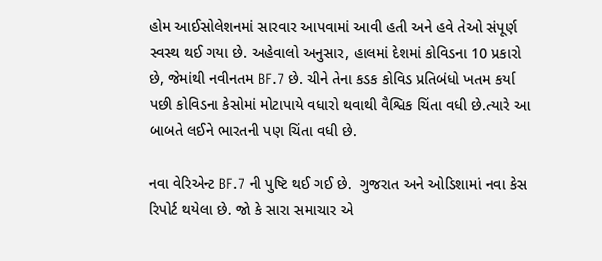હોમ આઈસોલેશનમાં સારવાર આપવામાં આવી હતી અને હવે તેઓ સંપૂર્ણ સ્વસ્થ થઈ ગયા છે. અહેવાલો અનુસાર, હાલમાં દેશમાં કોવિડના 10 પ્રકારો છે, જેમાંથી નવીનતમ BF.7 છે. ચીને તેના કડક કોવિડ પ્રતિબંધો ખતમ કર્યા પછી કોવિડના કેસોમાં મોટાપાયે વધારો થવાથી વૈશ્વિક ચિંતા વધી છે.ત્યારે આ બાબતે લઈને ભારતની પણ ચિંતા વધી છે.

નવા વેરિએન્ટ BF.7 ની પુષ્ટિ થઈ ગઈ છે.  ગુજરાત અને ઓડિશામાં નવા કેસ રિપોર્ટ થયેલા છે. જો કે સારા સમાચાર એ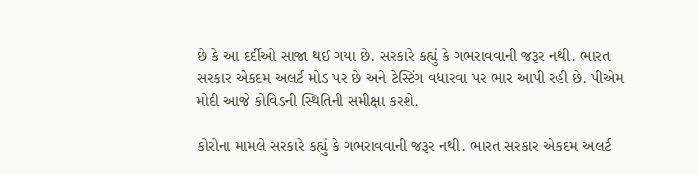છે કે આ દર્દીઓ સાજા થઈ ગયા છે. સરકારે કહ્યું કે ગભરાવવાની જરૂર નથી. ભારત સરકાર એકદમ અલર્ટ મોડ પર છે અને ટેસ્ટિંગ વધારવા પર ભાર આપી રહી છે. પીએમ મોદી આજે કોવિડની સ્થિતિની સમીક્ષા કરશે.

કોરોના મામલે સરકારે કહ્યું કે ગભરાવવાની જરૂર નથી. ભારત સરકાર એકદમ અલર્ટ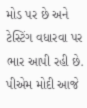મોડ પર છે અને ટેસ્ટિંગ વધારવા પર ભાર આપી રહી છે. પીએમ મોદી આજે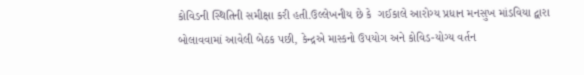કોવિડની સ્થિતિની સમીક્ષા કરી હતી.ઉલ્લેખનીય છે કે  ગઈકાલે આરોગ્ય પ્રધાન મનસુખ માંડવિયા દ્વારા બોલાવવામાં આવેલી બેઠક પછી, કેન્દ્રએ માસ્કનો ઉપયોગ અને કોવિડ-યોગ્ય વર્તન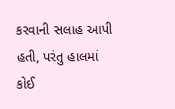કરવાની સલાહ આપી હતી, પરંતુ હાલમાં કોઈ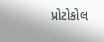પ્રોટોકોલ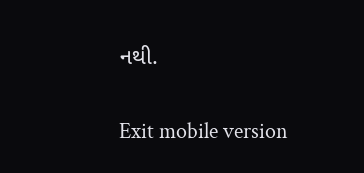નથી.

Exit mobile version